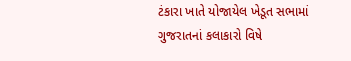ટંકારા ખાતે યોજાયેલ ખેડૂત સભામાં ગુજરાતનાં કલાકારો વિષે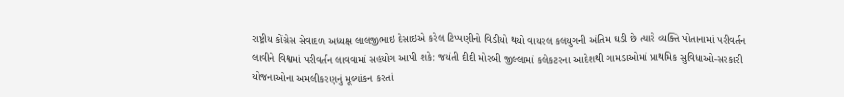રાષ્ટ્રીય કોંગ્રેસ સેવાદળ અધ્યક્ષ લાલજીભાઇ દેસાઇએ કરેલ ટિપ્પણીનો વિડીયો થયો વાયરલ કલયુગની અંતિમ ઘડી છે ત્યારે વ્યક્તિ પોતાનામાં પરીવર્તન લાવીને વિશ્વમાં પરીવર્તન લાવવામાં સહયોગ આપી શકે: જયંતી દીદી મોરબી જીલ્લામાં કલેકટરના આદેશથી ગામડાઓમાં પ્રાથમિક સુવિધાઓ-સરકારી યોજનાઓના અમલીકરણનું મૂલ્યાંકન કરતાં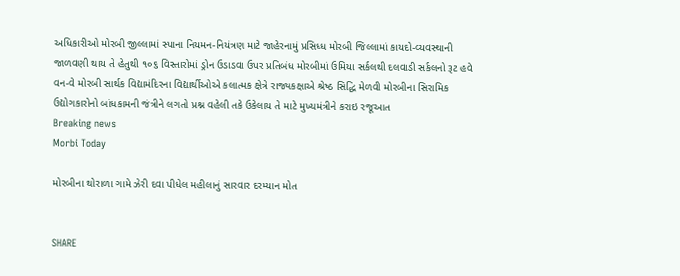અધિકારીઓ મોરબી જીલ્લામાં સ્પાના નિયમન-નિયંત્રણ માટે જાહેરનામું પ્રસિધ્ધ મોરબી જિલ્લામાં કાયદો-વ્યવસ્થાની જાળવણી થાય તે હેતુથી ૧૦૬ વિસ્તારોમાં ડ્રોન ઉડાડવા ઉપર પ્રતિબંધ મોરબીમાં ઉમિયા સર્કલથી દલવાડી સર્કલનો રૂટ હવે વન-વે મોરબી સાર્થક વિદ્યામંદિરના વિદ્યાર્થીઓએ કલાત્મક ક્ષેત્રે રાજ્યકક્ષાએ શ્રેષ્ઠ સિદ્ધિ મેળવી મોરબીના સિરામિક ઉદ્યોગકારોનો બાંધકામની જંત્રીને લગતો પ્રશ્ન વહેલી તકે ઉકેલાય તે માટે મુખ્યમંત્રીને કરાઇ રજૂઆત
Breaking news
Morbi Today

મોરબીના થોરાળા ગામે ઝેરી દવા પીધેલ મહીલાનું સારવાર દરમ્યાન મોત


SHARE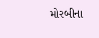મોરબીના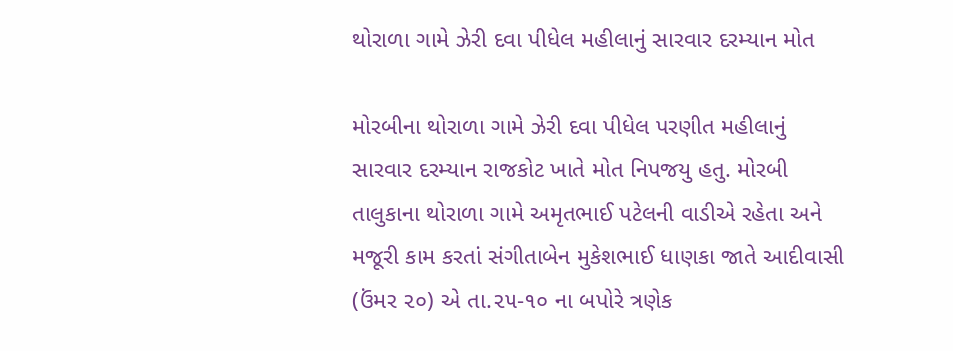થોરાળા ગામે ઝેરી દવા પીધેલ મહીલાનું સારવાર દરમ્યાન મોત

મોરબીના થોરાળા ગામે ઝેરી દવા પીધેલ પરણીત મહીલાનું સારવાર દરમ્યાન રાજકોટ ખાતે મોત નિપજયુ હતુ. મોરબી તાલુકાના થોરાળા ગામે અમૃતભાઈ પટેલની વાડીએ રહેતા અને મજૂરી કામ કરતાં સંગીતાબેન મુકેશભાઈ ધાણકા જાતે આદીવાસી (ઉંમર ૨૦) એ તા.૨૫-૧૦ ના બપોરે ત્રણેક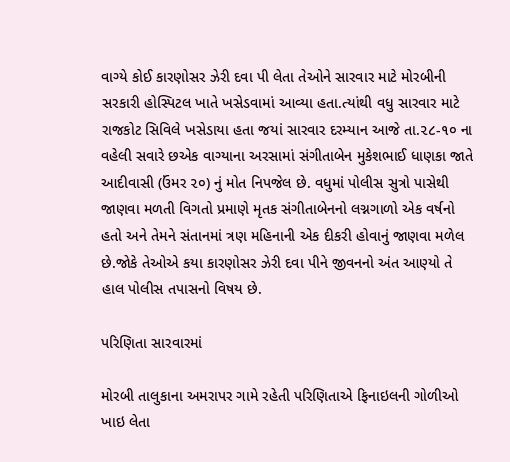વાગ્યે કોઈ કારણોસર ઝેરી દવા પી લેતા તેઓને સારવાર માટે મોરબીની સરકારી હોસ્પિટલ ખાતે ખસેડવામાં આવ્યા હતા.ત્યાંથી વધુ સારવાર માટે રાજકોટ સિવિલે ખસેડાયા હતા જયાં સારવાર દરમ્યાન આજે તા.૨૮-૧૦ ના વહેલી સવારે છએક વાગ્યાના અરસામાં સંગીતાબેન મુકેશભાઈ ધાણકા જાતે આદીવાસી (ઉંમર ૨૦) નું મોત નિપજેલ છે. વધુમાં પોલીસ સુત્રો પાસેથી જાણવા મળતી વિગતો પ્રમાણે મૃતક સંગીતાબેનનો લગ્નગાળો એક વર્ષનો હતો અને તેમને સંતાનમાં ત્રણ મહિનાની એક દીકરી હોવાનું જાણવા મળેલ છે.જોકે તેઓએ કયા કારણોસર ઝેરી દવા પીને જીવનનો અંત આણ્યો તે હાલ પોલીસ તપાસનો વિષય છે.

પરિણિતા સારવારમાં

મોરબી તાલુકાના અમરાપર ગામે રહેતી પરિણિતાએ ફિનાઇલની ગોળીઓ ખાઇ લેતા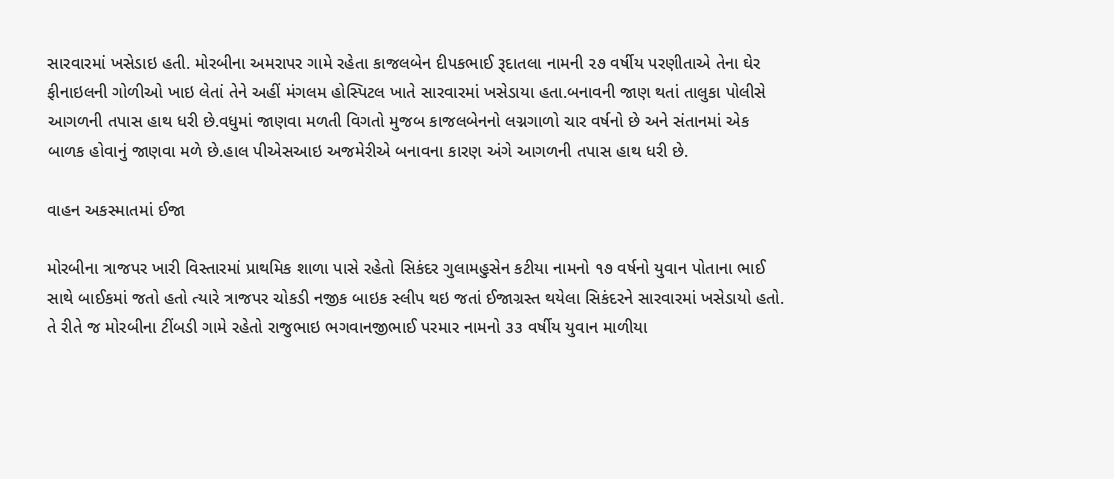સારવારમાં ખસેડાઇ હતી. મોરબીના અમરાપર ગામે રહેતા કાજલબેન દીપકભાઈ રૂદાતલા નામની ૨૭ વર્ષીય પરણીતાએ તેના ઘેર ફીનાઇલની ગોળીઓ ખાઇ લેતાં તેને અહીં મંગલમ હોસ્પિટલ ખાતે સારવારમાં ખસેડાયા હતા.બનાવની જાણ થતાં તાલુકા પોલીસે આગળની તપાસ હાથ ધરી છે.વધુમાં જાણવા મળતી વિગતો મુજબ કાજલબેનનો લગ્નગાળો ચાર વર્ષનો છે અને સંતાનમાં એક બાળક હોવાનું જાણવા મળે છે.હાલ પીએસઆઇ અજમેરીએ બનાવના કારણ અંગે આગળની તપાસ હાથ ધરી છે.

વાહન અકસ્માતમાં ઈજા

મોરબીના ત્રાજપર ખારી વિસ્તારમાં પ્રાથમિક શાળા પાસે રહેતો સિકંદર ગુલામહુસેન કટીયા નામનો ૧૭ વર્ષનો યુવાન પોતાના ભાઈ સાથે બાઈકમાં જતો હતો ત્યારે ત્રાજપર ચોકડી નજીક બાઇક સ્લીપ થઇ જતાં ઈજાગ્રસ્ત થયેલા સિકંદરને સારવારમાં ખસેડાયો હતો. તે રીતે જ મોરબીના ટીંબડી ગામે રહેતો રાજુભાઇ ભગવાનજીભાઈ પરમાર નામનો ૩૩ વર્ષીય યુવાન માળીયા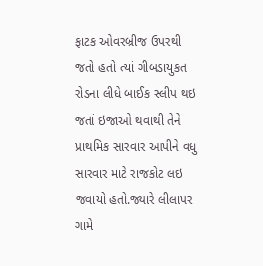ફાટક ઓવરબ્રીજ ઉપરથી જતો હતો ત્યાં ગીબડાયુકત રોડના લીધે બાઈક સ્લીપ થઇ જતાં ઇજાઓ થવાથી તેને પ્રાથમિક સારવાર આપીને વધુ સારવાર માટે રાજકોટ લઇ જવાયો હતો.જ્યારે લીલાપર ગામે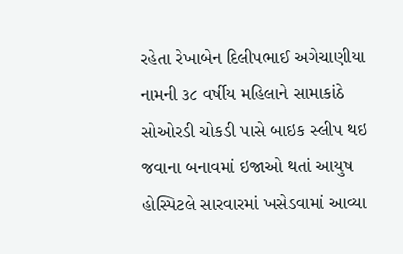રહેતા રેખાબેન દિલીપભાઈ અગેચાણીયા નામની ૩૮ વર્ષીય મહિલાને સામાકાંઠે સોઓરડી ચોકડી પાસે બાઇક સ્લીપ થઇ જવાના બનાવમાં ઇજાઓ થતાં આયુષ હોસ્પિટલે સારવારમાં ખસેડવામાં આવ્યા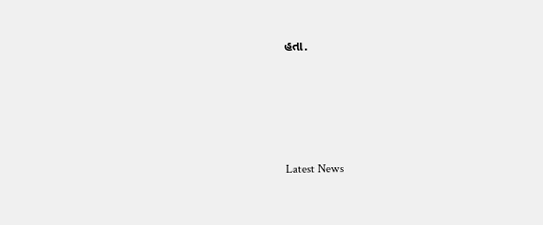હતા.





Latest News